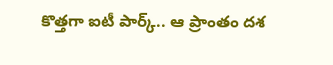కొత్తగా ఐటీ పార్క్.. ఆ ప్రాంతం దశ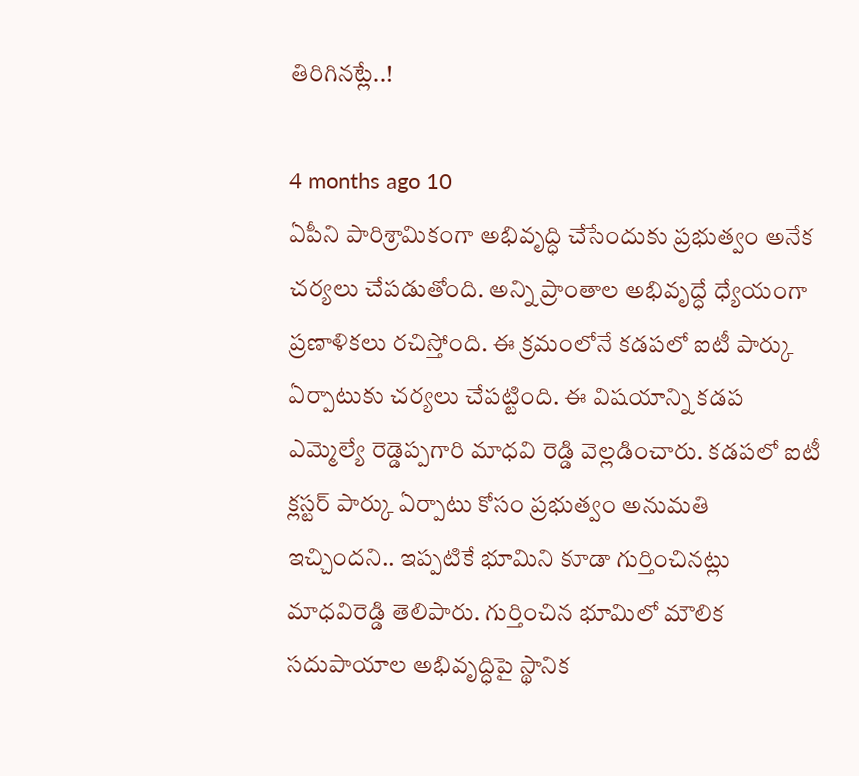తిరిగినట్లే..!

4 months ago 10
ఏపీని పారిశ్రామికంగా అభివృద్ధి చేసేందుకు ప్రభుత్వం అనేక చర్యలు చేపడుతోంది. అన్ని ప్రాంతాల అభివృద్ధే ధ్యేయంగా ప్రణాళికలు రచిస్తోంది. ఈ క్రమంలోనే కడపలో ఐటీ పార్కు ఏర్పాటుకు చర్యలు చేపట్టింది. ఈ విషయాన్ని కడప ఎమ్మెల్యే రెడ్డెప్పగారి మాధవి రెడ్డి వెల్లడించారు. కడపలో ఐటీ క్లస్టర్ పార్కు ఏర్పాటు కోసం ప్రభుత్వం అనుమతి ఇచ్చిందని.. ఇప్పటికే భూమిని కూడా గుర్తించినట్లు మాధవిరెడ్డి తెలిపారు. గుర్తించిన భూమిలో మౌలిక సదుపాయాల అభివృద్ధిపై స్థానిక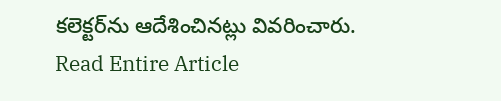కలెక్టర్‌ను ఆదేశించినట్లు వివరించారు.
Read Entire Article